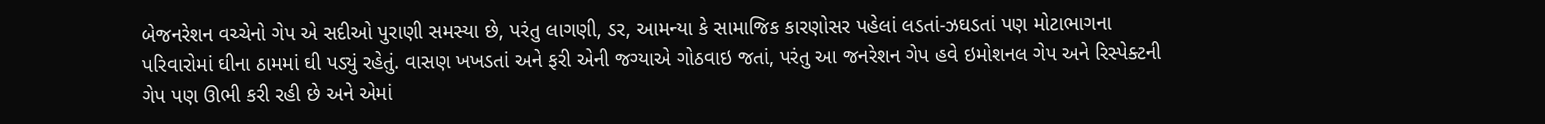બેજનરેશન વચ્ચેનો ગેપ એ સદીઓ પુરાણી સમસ્યા છે, પરંતુ લાગણી, ડર, આમન્યા કે સામાજિક કારણોસર પહેલાં લડતાં-ઝઘડતાં પણ મોટાભાગના પરિવારોમાં ઘીના ઠામમાં ઘી પડ્યું રહેતું. વાસણ ખખડતાં અને ફરી એની જગ્યાએ ગોઠવાઇ જતાં, પરંતુ આ જનરેશન ગેપ હવે ઇમોશનલ ગેપ અને રિસ્પેક્ટની ગેપ પણ ઊભી કરી રહી છે અને એમાં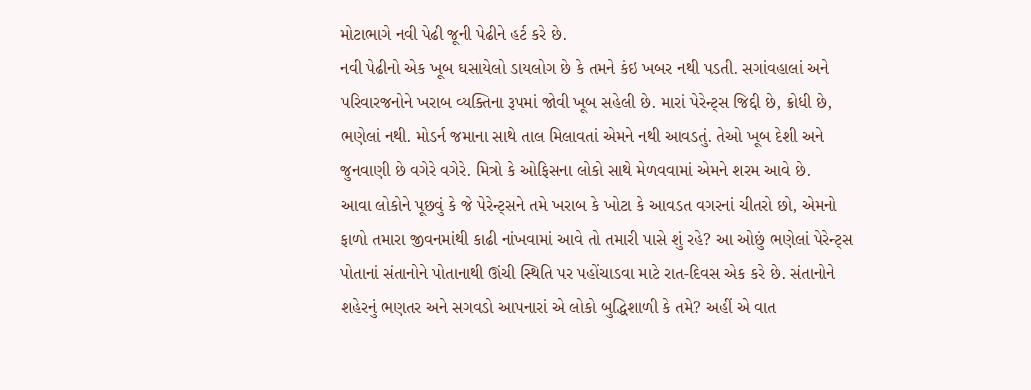મોટાભાગે નવી પેઢી જૂની પેઢીને હર્ટ કરે છે.
નવી પેઢીનો એક ખૂબ ઘસાયેલો ડાયલોગ છે કે તમને કંઇ ખબર નથી પડતી. સગાંવહાલાં અને પરિવારજનોને ખરાબ વ્યક્તિના રૂપમાં જોવી ખૂબ સહેલી છે. મારાં પેરેન્ટ્સ જિદ્દી છે, ક્રોધી છે, ભણેલાં નથી. મોડર્ન જમાના સાથે તાલ મિલાવતાં એમને નથી આવડતું. તેઓ ખૂબ દેશી અને જુનવાણી છે વગેરે વગેરે. મિત્રો કે ઓફિસના લોકો સાથે મેળવવામાં એમને શરમ આવે છે.
આવા લોકોને પૂછવું કે જે પેરેન્ટ્સને તમે ખરાબ કે ખોટા કે આવડત વગરનાં ચીતરો છો, એમનો ફાળો તમારા જીવનમાંથી કાઢી નાંખવામાં આવે તો તમારી પાસે શું રહે? આ ઓછું ભણેલાં પેરેન્ટ્સ પોતાનાં સંતાનોને પોતાનાથી ઊંચી સ્થિતિ પર પહોંચાડવા માટે રાત-દિવસ એક કરે છે. સંતાનોને શહેરનું ભણતર અને સગવડો આપનારાં એ લોકો બુદ્ધિશાળી કે તમે? અહીં એ વાત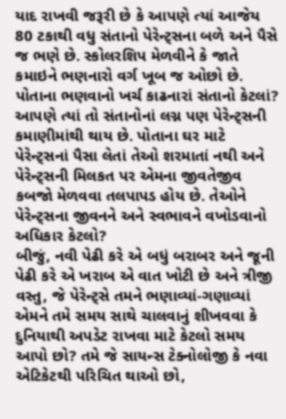યાદ રાખવી જરૂરી છે કે આપણે ત્યાં આજેય 80 ટકાથી વધુ સંતાનો પેરેન્ટ્સના બળે અને પૈસે જ ભણે છે. સ્કોલરશિપ મેળવીને કે જાતે કમાઇને ભણનારો વર્ગ ખૂબ જ ઓછો છે. પોતાના ભણવાનો ખર્ચ કાઢનારાં સંતાનો કેટલાં? આપણે ત્યાં તો સંતાનોનાં લગ્ન પણ પેરેન્ટ્સની કમાણીમાંથી થાય છે. પોતાના ઘર માટે પેરેન્ટ્સનાં પૈસા લેતાં તેઓ શરમાતાં નથી અને પેરેન્ટ્સની મિલકત પર એમના જીવતેજીવ કબજો મેળવવા તલપાપડ હોય છે. તેઓને પેરેન્ટ્સના જીવનને અને સ્વભાવને વખોડવાનો અધિકાર કેટલો?
બીજું, નવી પેઢી કરે એ બધું બરાબર અને જૂની પેઢી કરે એ ખરાબ એ વાત ખોટી છે અને ત્રીજી વસ્તુ, જે પેરેન્ટ્સે તમને ભણાવ્યાં-ગણાવ્યાં એમને તમે સમય સાથે ચાલવાનું શીખવવા કે દુનિયાથી અપડેટ રાખવા માટે કેટલો સમય આપો છો? તમે જે સાયન્સ ટેક્નોલોજી કે નવા એટિકેટથી પરિચિત થાઓ છો,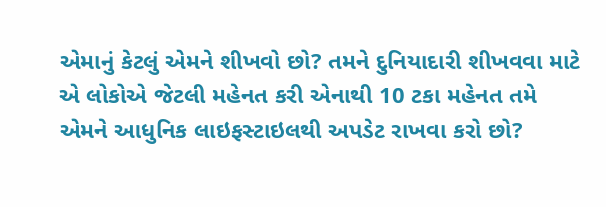એમાનું કેટલું એમને શીખવો છો? તમને દુનિયાદારી શીખવવા માટે એ લોકોએ જેટલી મહેનત કરી એનાથી 10 ટકા મહેનત તમે એમને આધુનિક લાઇફસ્ટાઇલથી અપડેટ રાખવા કરો છો?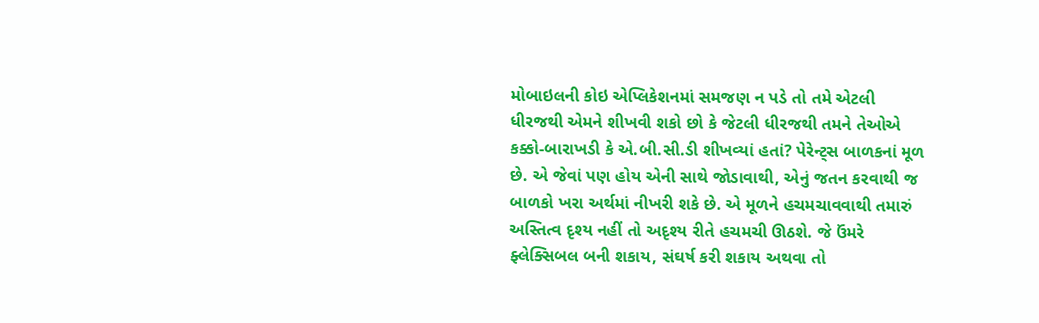મોબાઇલની કોઇ એપ્લિકેશનમાં સમજણ ન પડે તો તમે એટલી ધીરજથી એમને શીખવી શકો છો કે જેટલી ધીરજથી તમને તેઓએ કક્કો-બારાખડી કે એ.બી.સી.ડી શીખવ્યાં હતાં? પેરેન્ટ્સ બાળકનાં મૂળ છે. એ જેવાં પણ હોય એની સાથે જોડાવાથી, એનું જતન કરવાથી જ બાળકો ખરા અર્થમાં નીખરી શકે છે. એ મૂળને હચમચાવવાથી તમારું અસ્તિત્વ દૃશ્ય નહીં તો અદૃશ્ય રીતે હચમચી ઊઠશે. જે ઉંમરે ફ્લેક્સિબલ બની શકાય, સંઘર્ષ કરી શકાય અથવા તો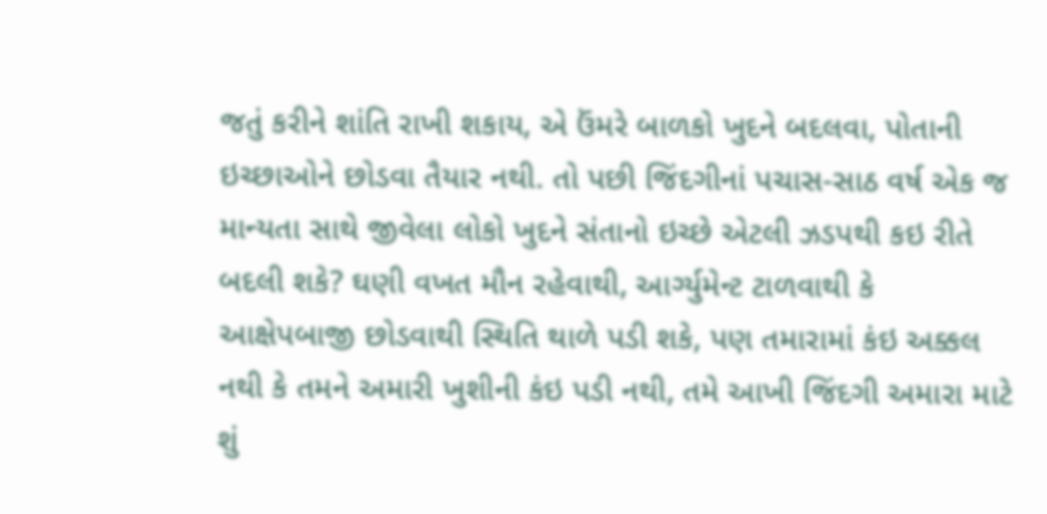જતું કરીને શાંતિ રાખી શકાય, એ ઉંમરે બાળકો ખુદને બદલવા, પોતાની ઇચ્છાઓને છોડવા તૈયાર નથી. તો પછી જિંદગીનાં પચાસ-સાઠ વર્ષ એક જ માન્યતા સાથે જીવેલા લોકો ખુદને સંતાનો ઇચ્છે એટલી ઝડપથી કઇ રીતે બદલી શકે? ઘણી વખત મૌન રહેવાથી, આર્ગ્યુમેન્ટ ટાળવાથી કે આક્ષેપબાજી છોડવાથી સ્થિતિ થાળે પડી શકે, પણ તમારામાં કંઇ અક્કલ નથી કે તમને અમારી ખુશીની કંઇ પડી નથી, તમે આખી જિંદગી અમારા માટે શું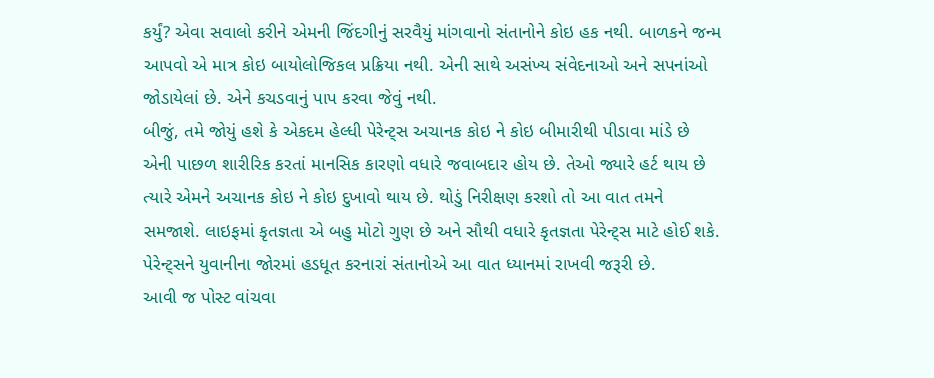કર્યું? એવા સવાલો કરીને એમની જિંદગીનું સરવૈયું માંગવાનો સંતાનોને કોઇ હક નથી. બાળકને જન્મ આપવો એ માત્ર કોઇ બાયોલોજિકલ પ્રક્રિયા નથી. એની સાથે અસંખ્ય સંવેદનાઓ અને સપનાંઓ જોડાયેલાં છે. એને કચડવાનું પાપ કરવા જેવું નથી.
બીજું, તમે જોયું હશે કે એકદમ હેલ્ધી પેરેન્ટ્સ અચાનક કોઇ ને કોઇ બીમારીથી પીડાવા માંડે છે એની પાછળ શારીરિક કરતાં માનસિક કારણો વધારે જવાબદાર હોય છે. તેઓ જ્યારે હર્ટ થાય છે ત્યારે એમને અચાનક કોઇ ને કોઇ દુખાવો થાય છે. થોડું નિરીક્ષણ કરશો તો આ વાત તમને સમજાશે. લાઇફમાં કૃતજ્ઞતા એ બહુ મોટો ગુણ છે અને સૌથી વધારે કૃતજ્ઞતા પેરેન્ટ્સ માટે હોઈ શકે. પેરેન્ટ્સને યુવાનીના જોરમાં હડધૂત કરનારાં સંતાનોએ આ વાત ધ્યાનમાં રાખવી જરૂરી છે.
આવી જ પોસ્ટ વાંચવા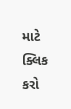માટે ક્લિક કરો